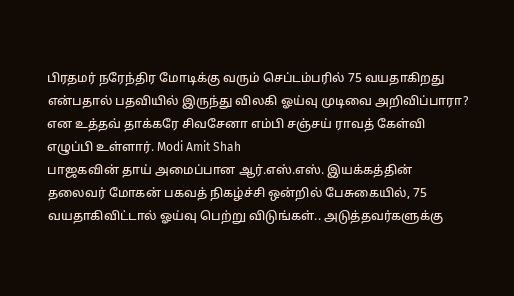பிரதமர் நரேந்திர மோடிக்கு வரும் செப்டம்பரில் 75 வயதாகிறது என்பதால் பதவியில் இருந்து விலகி ஓய்வு முடிவை அறிவிப்பாரா? என உத்தவ் தாக்கரே சிவசேனா எம்பி சஞ்சய் ராவத் கேள்வி எழுப்பி உள்ளார். Modi Amit Shah
பாஜகவின் தாய் அமைப்பான ஆர்.எஸ்.எஸ். இயக்கத்தின் தலைவர் மோகன் பகவத் நிகழ்ச்சி ஒன்றில் பேசுகையில், 75 வயதாகிவிட்டால் ஓய்வு பெற்று விடுங்கள்.. அடுத்தவர்களுக்கு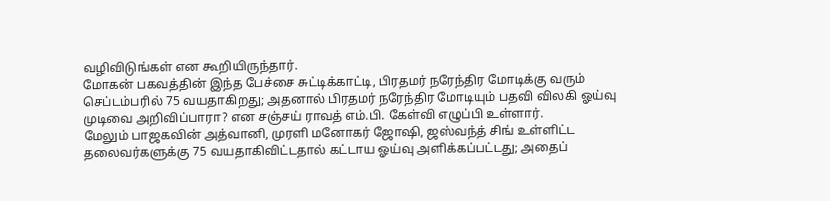வழிவிடுங்கள் என கூறியிருந்தார்.
மோகன் பகவத்தின் இந்த பேச்சை சுட்டிக்காட்டி, பிரதமர் நரேந்திர மோடிக்கு வரும் செப்டம்பரில் 75 வயதாகிறது; அதனால் பிரதமர் நரேந்திர மோடியும் பதவி விலகி ஓய்வு முடிவை அறிவிப்பாரா? என சஞ்சய் ராவத் எம்.பி. கேள்வி எழுப்பி உள்ளார்.
மேலும் பாஜகவின் அத்வானி, முரளி மனோகர் ஜோஷி, ஜஸ்வந்த் சிங் உள்ளிட்ட தலைவர்களுக்கு 75 வயதாகிவிட்டதால் கட்டாய ஓய்வு அளிக்கப்பட்டது; அதைப்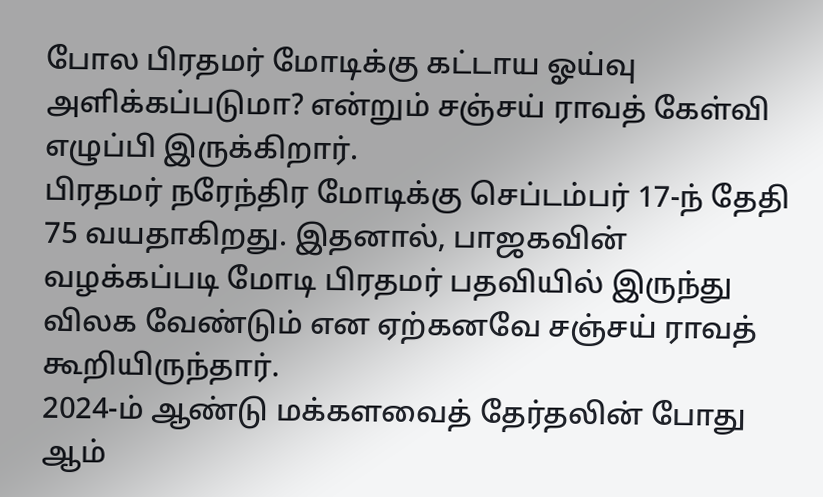போல பிரதமர் மோடிக்கு கட்டாய ஓய்வு அளிக்கப்படுமா? என்றும் சஞ்சய் ராவத் கேள்வி எழுப்பி இருக்கிறார்.
பிரதமர் நரேந்திர மோடிக்கு செப்டம்பர் 17-ந் தேதி 75 வயதாகிறது. இதனால், பாஜகவின் வழக்கப்படி மோடி பிரதமர் பதவியில் இருந்து விலக வேண்டும் என ஏற்கனவே சஞ்சய் ராவத் கூறியிருந்தார்.
2024-ம் ஆண்டு மக்களவைத் தேர்தலின் போது ஆம்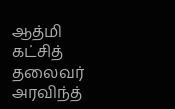ஆத்மி கட்சித் தலைவர் அரவிந்த்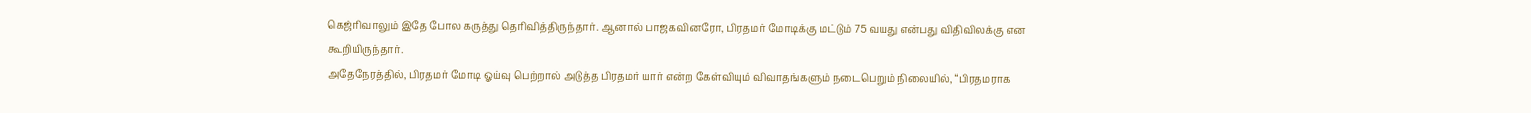கெஜ்ரிவாலும் இதே போல கருத்து தெரிவித்திருந்தார். ஆனால் பாஜகவினரோ, பிரதமர் மோடிக்கு மட்டும் 75 வயது என்பது விதிவிலக்கு என கூறியிருந்தார்.
அதேநேரத்தில், பிரதமர் மோடி ஓய்வு பெற்றால் அடுத்த பிரதமர் யார் என்ற கேள்வியும் விவாதங்களும் நடைபெறும் நிலையில், “பிரதமராக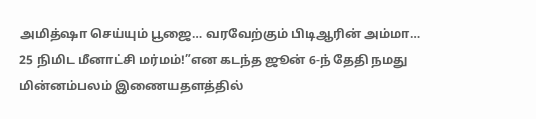அமித்ஷா செய்யும் பூஜை… வரவேற்கும் பிடிஆரின் அம்மா… 25 நிமிட மீனாட்சி மர்மம்!”என கடந்த ஜூன் 6-ந் தேதி நமது மின்னம்பலம் இணையதளத்தில்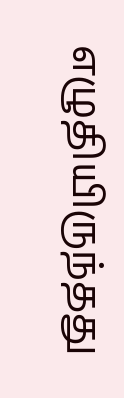எழுதியிருந்தது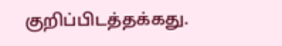குறிப்பிடத்தக்கது.